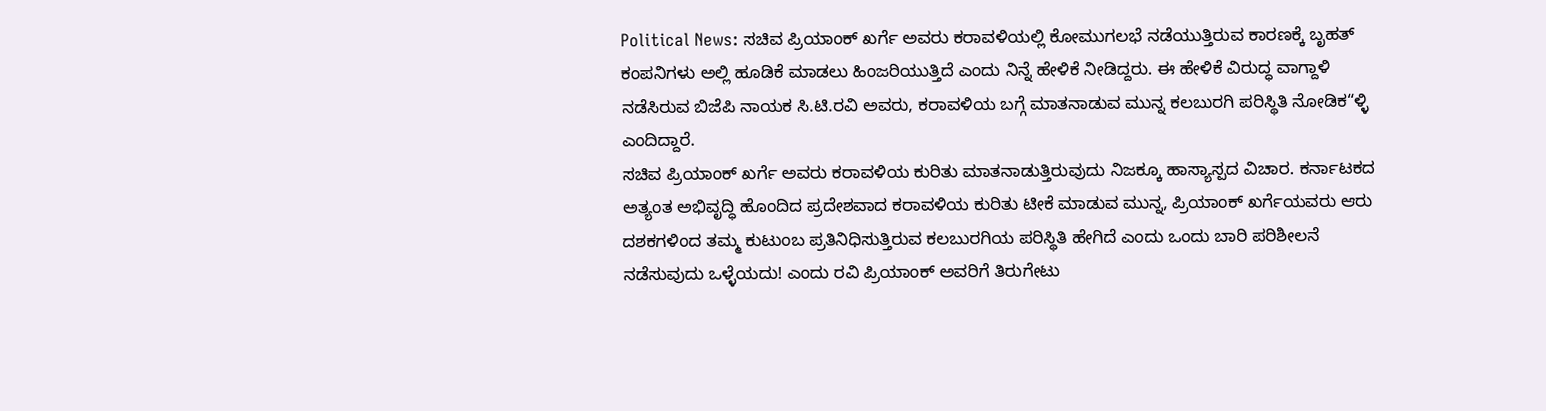Political News: ಸಚಿವ ಪ್ರಿಯಾಂಕ್ ಖರ್ಗೆ ಅವರು ಕರಾವಳಿಯಲ್ಲಿ ಕೋಮುಗಲಭೆ ನಡೆಯುತ್ತಿರುವ ಕಾರಣಕ್ಕೆ ಬೃಹತ್ ಕಂಪನಿಗಳು ಅಲ್ಲಿ ಹೂಡಿಕೆ ಮಾಡಲು ಹಿಂಜರಿಯುತ್ತಿದೆ ಎಂದು ನಿನ್ನೆ ಹೇಳಿಕೆ ನೀಡಿದ್ದರು. ಈ ಹೇಳಿಕೆ ವಿರುದ್ಧ ವಾಗ್ದಾಳಿ ನಡೆಸಿರುವ ಬಿಜೆಪಿ ನಾಯಕ ಸಿ.ಟಿ.ರವಿ ಅವರು, ಕರಾವಳಿಯ ಬಗ್ಗೆ ಮಾತನಾಡುವ ಮುನ್ನ ಕಲಬುರಗಿ ಪರಿಸ್ಥಿತಿ ನೋಡಿಕ“ಳ್ಳಿ ಎಂದಿದ್ದಾರೆ.
ಸಚಿವ ಪ್ರಿಯಾಂಕ್ ಖರ್ಗೆ ಅವರು ಕರಾವಳಿಯ ಕುರಿತು ಮಾತನಾಡುತ್ತಿರುವುದು ನಿಜಕ್ಕೂ ಹಾಸ್ಯಾಸ್ಪದ ವಿಚಾರ. ಕರ್ನಾಟಕದ ಅತ್ಯಂತ ಅಭಿವೃದ್ಧಿ ಹೊಂದಿದ ಪ್ರದೇಶವಾದ ಕರಾವಳಿಯ ಕುರಿತು ಟೀಕೆ ಮಾಡುವ ಮುನ್ನ, ಪ್ರಿಯಾಂಕ್ ಖರ್ಗೆಯವರು ಆರು ದಶಕಗಳಿಂದ ತಮ್ಮ ಕುಟುಂಬ ಪ್ರತಿನಿಧಿಸುತ್ತಿರುವ ಕಲಬುರಗಿಯ ಪರಿಸ್ಥಿತಿ ಹೇಗಿದೆ ಎಂದು ಒಂದು ಬಾರಿ ಪರಿಶೀಲನೆ ನಡೆಸುವುದು ಒಳ್ಳೆಯದು! ಎಂದು ರವಿ ಪ್ರಿಯಾಂಕ್ ಅವರಿಗೆ ತಿರುಗೇಟು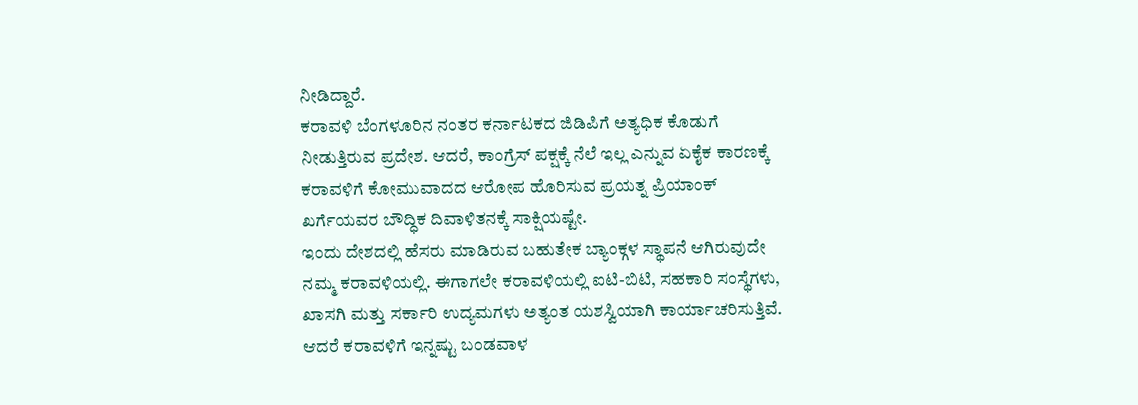ನೀಡಿದ್ದಾರೆ.
ಕರಾವಳಿ ಬೆಂಗಳೂರಿನ ನಂತರ ಕರ್ನಾಟಕದ ಜಿಡಿಪಿಗೆ ಅತ್ಯಧಿಕ ಕೊಡುಗೆ ನೀಡುತ್ತಿರುವ ಪ್ರದೇಶ. ಆದರೆ, ಕಾಂಗ್ರೆಸ್ ಪಕ್ಷಕ್ಕೆ ನೆಲೆ ಇಲ್ಲ ಎನ್ನುವ ಏಕೈಕ ಕಾರಣಕ್ಕೆ ಕರಾವಳಿಗೆ ಕೋಮುವಾದದ ಆರೋಪ ಹೊರಿಸುವ ಪ್ರಯತ್ನ ಪ್ರಿಯಾಂಕ್ ಖರ್ಗೆಯವರ ಬೌದ್ಧಿಕ ದಿವಾಳಿತನಕ್ಕೆ ಸಾಕ್ಷಿಯಷ್ಟೇ.
ಇಂದು ದೇಶದಲ್ಲಿ ಹೆಸರು ಮಾಡಿರುವ ಬಹುತೇಕ ಬ್ಯಾಂಕ್ಗಳ ಸ್ಥಾಪನೆ ಆಗಿರುವುದೇ ನಮ್ಮ ಕರಾವಳಿಯಲ್ಲಿ. ಈಗಾಗಲೇ ಕರಾವಳಿಯಲ್ಲಿ ಐಟಿ-ಬಿಟಿ, ಸಹಕಾರಿ ಸಂಸ್ಥೆಗಳು, ಖಾಸಗಿ ಮತ್ತು ಸರ್ಕಾರಿ ಉದ್ಯಮಗಳು ಅತ್ಯಂತ ಯಶಸ್ವಿಯಾಗಿ ಕಾರ್ಯಾಚರಿಸುತ್ತಿವೆ. ಆದರೆ ಕರಾವಳಿಗೆ ಇನ್ನಷ್ಟು ಬಂಡವಾಳ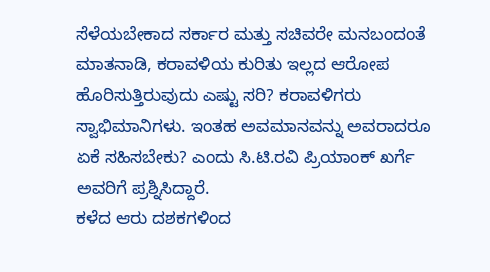ಸೆಳೆಯಬೇಕಾದ ಸರ್ಕಾರ ಮತ್ತು ಸಚಿವರೇ ಮನಬಂದಂತೆ ಮಾತನಾಡಿ, ಕರಾವಳಿಯ ಕುರಿತು ಇಲ್ಲದ ಆರೋಪ ಹೊರಿಸುತ್ತಿರುವುದು ಎಷ್ಟು ಸರಿ? ಕರಾವಳಿಗರು ಸ್ವಾಭಿಮಾನಿಗಳು. ಇಂತಹ ಅವಮಾನವನ್ನು ಅವರಾದರೂ ಏಕೆ ಸಹಿಸಬೇಕು? ಎಂದು ಸಿ.ಟಿ.ರವಿ ಪ್ರಿಯಾಂಕ್ ಖರ್ಗೆ ಅವರಿಗೆ ಪ್ರಶ್ನಿಸಿದ್ದಾರೆ.
ಕಳೆದ ಆರು ದಶಕಗಳಿಂದ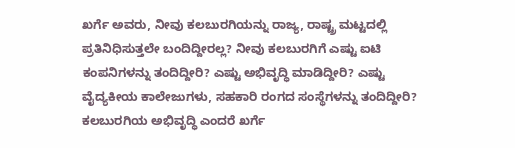ಖರ್ಗೆ ಅವರು, ನೀವು ಕಲಬುರಗಿಯನ್ನು ರಾಜ್ಯ, ರಾಷ್ಟ್ರ ಮಟ್ಟದಲ್ಲಿ ಪ್ರತಿನಿಧಿಸುತ್ತಲೇ ಬಂದಿದ್ದೀರಲ್ಲ? ನೀವು ಕಲಬುರಗಿಗೆ ಎಷ್ಟು ಐಟಿ ಕಂಪನಿಗಳನ್ನು ತಂದಿದ್ದೀರಿ? ಎಷ್ಟು ಅಭಿವೃದ್ಧಿ ಮಾಡಿದ್ದೀರಿ? ಎಷ್ಟು ವೈದ್ಯಕೀಯ ಕಾಲೇಜುಗಳು, ಸಹಕಾರಿ ರಂಗದ ಸಂಸ್ಥೆಗಳನ್ನು ತಂದಿದ್ದೀರಿ? ಕಲಬುರಗಿಯ ಅಭಿವೃದ್ಧಿ ಎಂದರೆ ಖರ್ಗೆ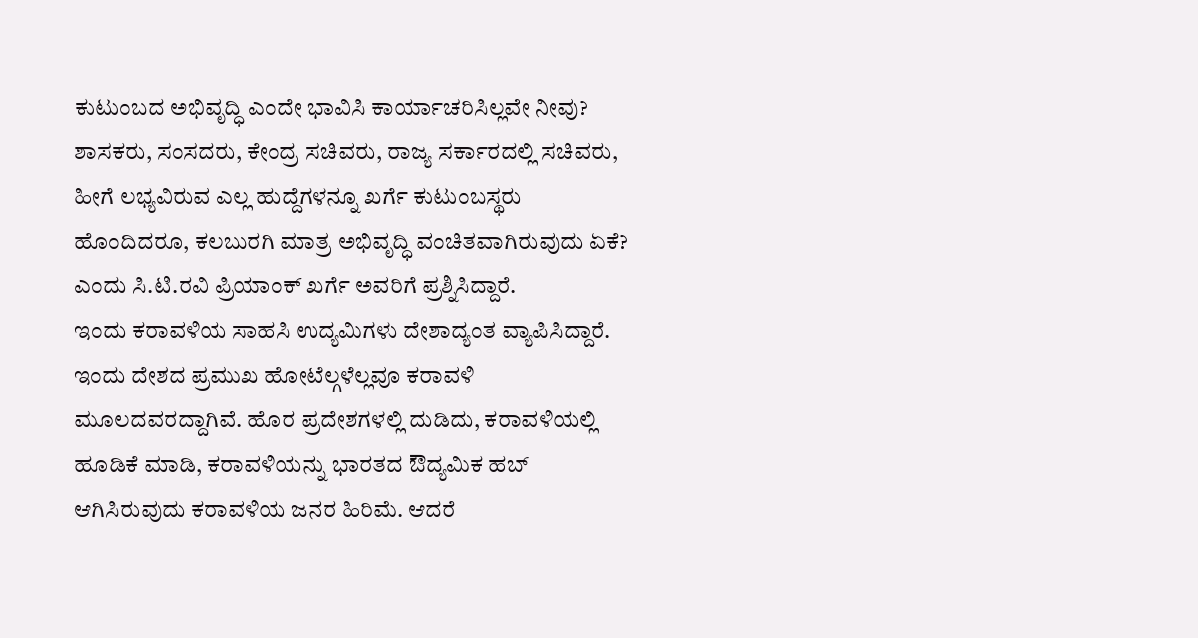ಕುಟುಂಬದ ಅಭಿವೃದ್ಧಿ ಎಂದೇ ಭಾವಿಸಿ ಕಾರ್ಯಾಚರಿಸಿಲ್ಲವೇ ನೀವು? ಶಾಸಕರು, ಸಂಸದರು, ಕೇಂದ್ರ ಸಚಿವರು, ರಾಜ್ಯ ಸರ್ಕಾರದಲ್ಲಿ ಸಚಿವರು, ಹೀಗೆ ಲಭ್ಯವಿರುವ ಎಲ್ಲ ಹುದ್ದೆಗಳನ್ನೂ ಖರ್ಗೆ ಕುಟುಂಬಸ್ಥರು ಹೊಂದಿದರೂ, ಕಲಬುರಗಿ ಮಾತ್ರ ಅಭಿವೃದ್ಧಿ ವಂಚಿತವಾಗಿರುವುದು ಏಕೆ? ಎಂದು ಸಿ.ಟಿ.ರವಿ ಪ್ರಿಯಾಂಕ್ ಖರ್ಗೆ ಅವರಿಗೆ ಪ್ರಶ್ನಿಸಿದ್ದಾರೆ.
ಇಂದು ಕರಾವಳಿಯ ಸಾಹಸಿ ಉದ್ಯಮಿಗಳು ದೇಶಾದ್ಯಂತ ವ್ಯಾಪಿಸಿದ್ದಾರೆ. ಇಂದು ದೇಶದ ಪ್ರಮುಖ ಹೋಟೆಲ್ಗಳೆಲ್ಲವೂ ಕರಾವಳಿ ಮೂಲದವರದ್ದಾಗಿವೆ. ಹೊರ ಪ್ರದೇಶಗಳಲ್ಲಿ ದುಡಿದು, ಕರಾವಳಿಯಲ್ಲಿ ಹೂಡಿಕೆ ಮಾಡಿ, ಕರಾವಳಿಯನ್ನು ಭಾರತದ ಔದ್ಯಮಿಕ ಹಬ್ ಆಗಿಸಿರುವುದು ಕರಾವಳಿಯ ಜನರ ಹಿರಿಮೆ. ಆದರೆ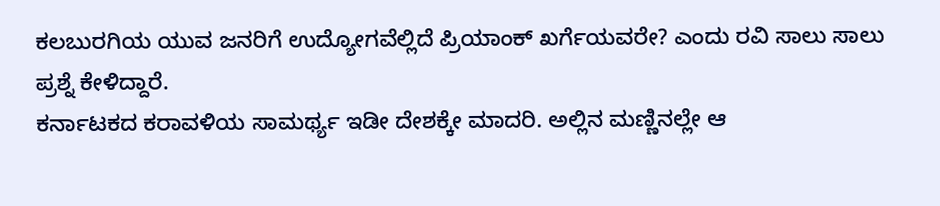ಕಲಬುರಗಿಯ ಯುವ ಜನರಿಗೆ ಉದ್ಯೋಗವೆಲ್ಲಿದೆ ಪ್ರಿಯಾಂಕ್ ಖರ್ಗೆಯವರೇ? ಎಂದು ರವಿ ಸಾಲು ಸಾಲು ಪ್ರಶ್ನೆ ಕೇಳಿದ್ದಾರೆ.
ಕರ್ನಾಟಕದ ಕರಾವಳಿಯ ಸಾಮರ್ಥ್ಯ ಇಡೀ ದೇಶಕ್ಕೇ ಮಾದರಿ. ಅಲ್ಲಿನ ಮಣ್ಣಿನಲ್ಲೇ ಆ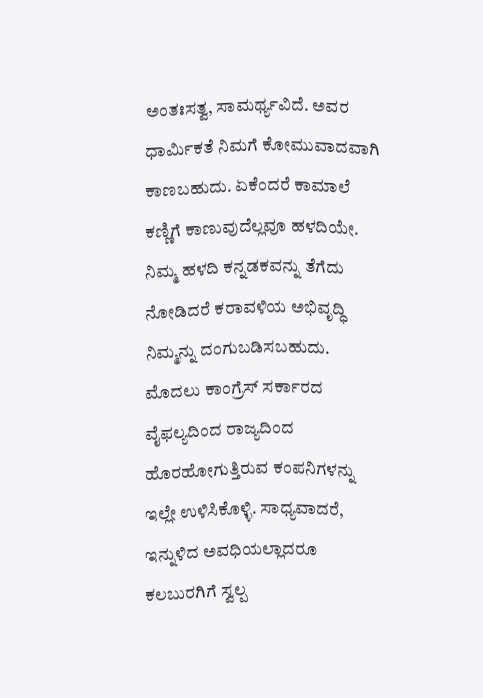ಅಂತಃಸತ್ವ, ಸಾಮರ್ಥ್ಯವಿದೆ. ಅವರ ಧಾರ್ಮಿಕತೆ ನಿಮಗೆ ಕೋಮುವಾದವಾಗಿ ಕಾಣಬಹುದು. ಏಕೆಂದರೆ ಕಾಮಾಲೆ ಕಣ್ಣಿಗೆ ಕಾಣುವುದೆಲ್ಲವೂ ಹಳದಿಯೇ. ನಿಮ್ಮ ಹಳದಿ ಕನ್ನಡಕವನ್ನು ತೆಗೆದು ನೋಡಿದರೆ ಕರಾವಳಿಯ ಅಭಿವೃದ್ಧಿ ನಿಮ್ಮನ್ನು ದಂಗುಬಡಿಸಬಹುದು. ಮೊದಲು ಕಾಂಗ್ರೆಸ್ ಸರ್ಕಾರದ ವೈಫಲ್ಯದಿಂದ ರಾಜ್ಯದಿಂದ ಹೊರಹೋಗುತ್ತಿರುವ ಕಂಪನಿಗಳನ್ನು ಇಲ್ಲೇ ಉಳಿಸಿಕೊಳ್ಳಿ. ಸಾಧ್ಯವಾದರೆ, ಇನ್ನುಳಿದ ಅವಧಿಯಲ್ಲಾದರೂ ಕಲಬುರಗಿಗೆ ಸ್ವಲ್ಪ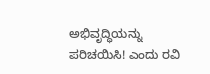ಅಭಿವೃದ್ಧಿಯನ್ನು ಪರಿಚಯಿಸಿ! ಎಂದು ರವಿ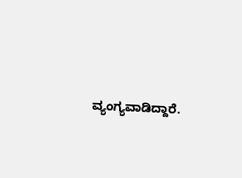ವ್ಯಂಗ್ಯವಾಡಿದ್ದಾರೆ.